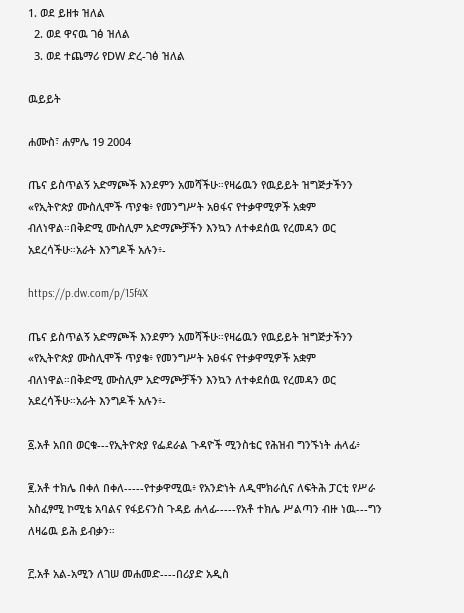1. ወደ ይዘቱ ዝለል
  2. ወደ ዋናዉ ገፅ ዝለል
  3. ወደ ተጨማሪ የDW ድረ-ገፅ ዝለል

ዉይይት

ሐሙስ፣ ሐምሌ 19 2004

ጤና ይስጥልኝ አድማጮች እንደምን አመሻችሁ።የዛሬዉን የዉይይት ዝግጅታችንን «የኢትዮጵያ ሙስሊሞች ጥያቄ፥ የመንግሥት አፀፋና የተቃዋሚዎች አቋም ብለነዋል።በቅድሚ ሙስሊም አድማጮቻችን እንኳን ለተቀደሰዉ የረመዳን ወር አደረሳችሁ።አራት እንግዶች አሉን፥-

https://p.dw.com/p/15f4X

ጤና ይስጥልኝ አድማጮች እንደምን አመሻችሁ።የዛሬዉን የዉይይት ዝግጅታችንን «የኢትዮጵያ ሙስሊሞች ጥያቄ፥ የመንግሥት አፀፋና የተቃዋሚዎች አቋም ብለነዋል።በቅድሚ ሙስሊም አድማጮቻችን እንኳን ለተቀደሰዉ የረመዳን ወር አደረሳችሁ።አራት እንግዶች አሉን፥-

፩.አቶ አበበ ወርቁ---የኢትዮጵያ የፌደራል ጉዳዮች ሚንስቴር የሕዝብ ግንኙነት ሐላፊ፥

፪.አቶ ተክሌ በቀለ በቀለ-----የተቃዋሚዉ፥ የአንድነት ለዲሞክራሲና ለፍትሕ ፓርቲ የሥራ አስፈፃሚ ኮሚቴ አባልና የፋይናንስ ጉዳይ ሐላፊ-----የአቶ ተክሌ ሥልጣን ብዙ ነዉ---ግን ለዛሬዉ ይሕ ይብቃን።

፫.አቶ አል-አሚን ለገሠ መሐመድ----በሪያድ አዲስ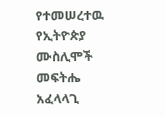የተመሠረተዉ የኢትዮጵያ ሙስሊሞች መፍትሔ አፈላላጊ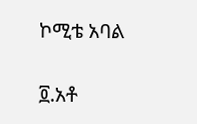ኮሚቴ አባል

፬.አቶ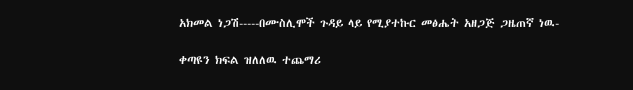አክመል ነጋሽ-----በሙስሊሞች ጉዳይ ላይ የሚያተኩር መፅሔት አዘጋጅ ጋዜጠኛ ነዉ-

ቀጣዩን ክፍል ዝለለዉ ተጨማሪ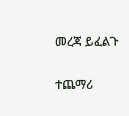መረጃ ይፈልጉ

ተጨማሪ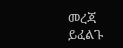መረጃ ይፈልጉ